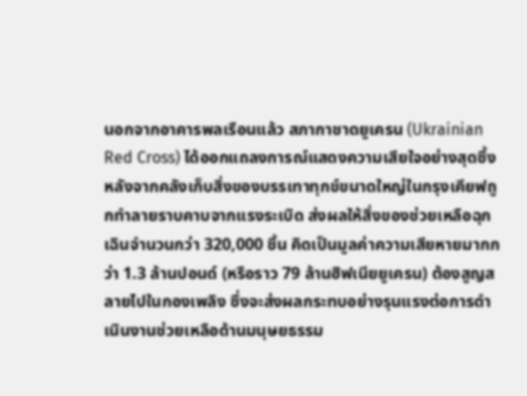นอกจากอาคารพลเรือนแล้ว สภากาชาดยูเครน (Ukrainian Red Cross) ได้ออกแถลงการณ์แสดงความเสียใจอย่างสุดซึ้ง หลังจากคลังเก็บสิ่งของบรรเทาทุกข์ขนาดใหญ่ในกรุงเคียฟถูกทำลายราบคาบจากแรงระเบิด ส่งผลให้สิ่งของช่วยเหลือฉุกเฉินจำนวนกว่า 320,000 ชิ้น คิดเป็นมูลค่าความเสียหายมากกว่า 1.3 ล้านปอนด์ (หรือราว 79 ล้านฮิฟเนียยูเครน) ต้องสูญสลายไปในกองเพลิง ซึ่งจะส่งผลกระทบอย่างรุนแรงต่อการดำเนินงานช่วยเหลือด้านมนุษยธรรม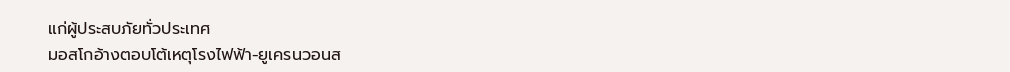แก่ผู้ประสบภัยทั่วประเทศ
มอสโกอ้างตอบโต้เหตุโรงไฟฟ้า-ยูเครนวอนส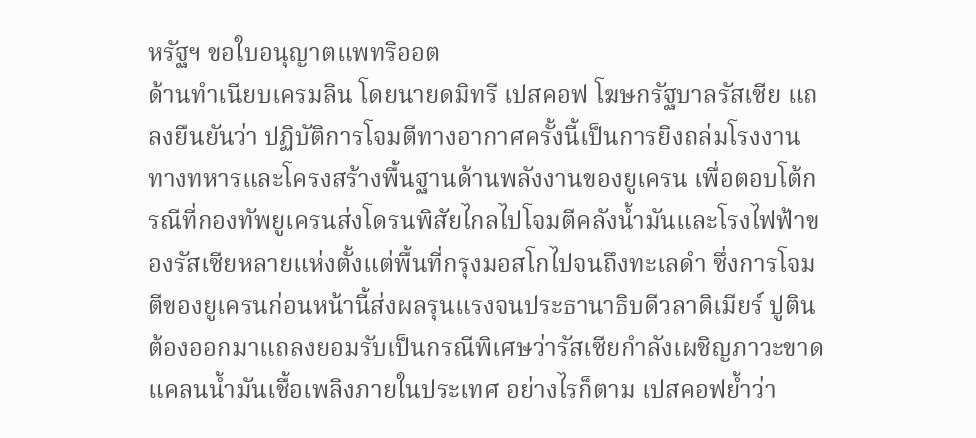หรัฐฯ ขอใบอนุญาตแพทริออต
ด้านทำเนียบเครมลิน โดยนายดมิทรี เปสคอฟ โฆษกรัฐบาลรัสเซีย แถลงยืนยันว่า ปฏิบัติการโจมตีทางอากาศครั้งนี้เป็นการยิงถล่มโรงงานทางทหารและโครงสร้างพื้นฐานด้านพลังงานของยูเครน เพื่อตอบโต้กรณีที่กองทัพยูเครนส่งโดรนพิสัยไกลไปโจมตีคลังน้ำมันและโรงไฟฟ้าของรัสเซียหลายแห่งตั้งแต่พื้นที่กรุงมอสโกไปจนถึงทะเลดำ ซึ่งการโจมตีของยูเครนก่อนหน้านี้ส่งผลรุนแรงจนประธานาธิบดีวลาดิเมียร์ ปูติน ต้องออกมาแถลงยอมรับเป็นกรณีพิเศษว่ารัสเซียกำลังเผชิญภาวะขาดแคลนน้ำมันเชื้อเพลิงภายในประเทศ อย่างไรก็ตาม เปสคอฟย้ำว่า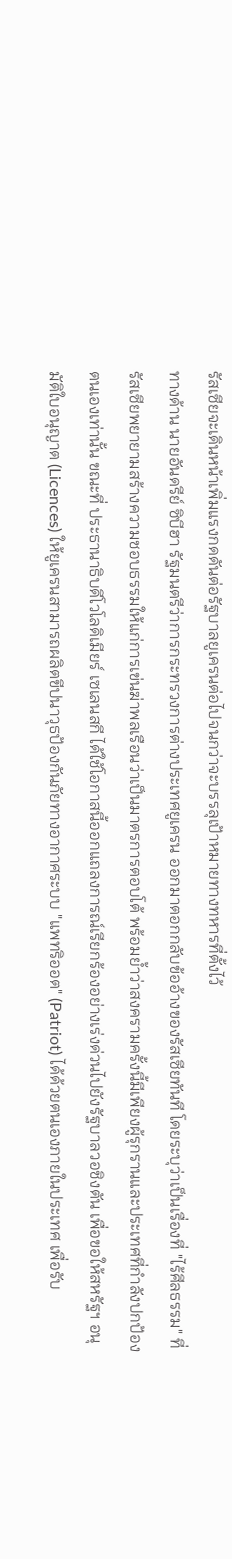รัสเซียจะเดินหน้าเพิ่มแรงกดดันต่อรัฐบาลยูเครนต่อไปจนกว่าจะบรรลุเป้าหมายทางทหารที่ตั้งไว้
ทางด้าน นายอันดรีย์ ซิบีฮา รัฐมนตรีว่าการกระทรวงการต่างประเทศยูเครน ออกมาตอกกลับข้ออ้างของรัสเซียทันที โดยระบุว่าเป็นเรื่องที่ "ไร้ศีลธรรม" ที่รัสเซียพยายามสร้างความชอบธรรมให้แก่การเข่นฆ่าพลเรือนว่าเป็นมาตรการตอบโต้ พร้อมย้ำว่าสงครามครั้งนี้มีเพียงผู้รุกรานและประเทศที่กำลังปกป้องตนเองเท่านั้น ขณะที่ ประธานาธิบดีโวโลดิเมียร์ เซเลนสกี ได้ใช้โอกาสนี้ออกแถลงการณ์เรียกร้องอย่างเร่งด่วนไปยังรัฐบาลวอชิงตัน เพื่อขอให้สหรัฐฯ อนุมัติใบอนุญาต (Licences) ให้ยูเครนสามารถผลิตขีปนาวุธป้องกันภัยทางอากาศระบบ "แพทริออต" (Patriot) ได้ด้วยตนเองภายในประเทศ เพื่อรับ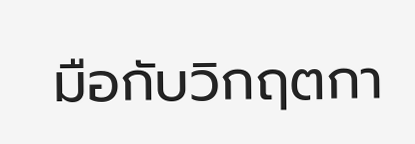มือกับวิกฤตกา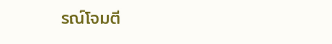รณ์โจมตี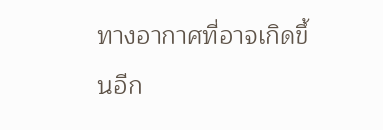ทางอากาศที่อาจเกิดขึ้นอีก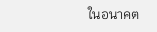ในอนาคต